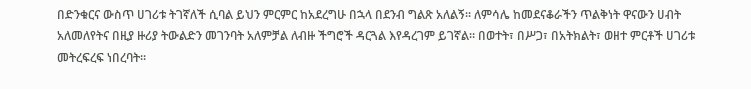በድንቁርና ውስጥ ሀገሪቱ ትገኛለች ሲባል ይህን ምርምር ከአደረግሁ በኋላ በደንብ ግልጽ አለልኝ። ለምሳሌ ከመደናቆራችን ጥልቅነት ዋናውን ሀብት አለመለየትና በዚያ ዙሪያ ትውልድን መገንባት አለምቻል ለብዙ ችግሮች ዳርጓል እየዳረገም ይገኛል። በወተት፣ በሥጋ፣ በአትክልት፣ ወዘተ ምርቶች ሀገሪቱ መትረፍረፍ ነበረባት።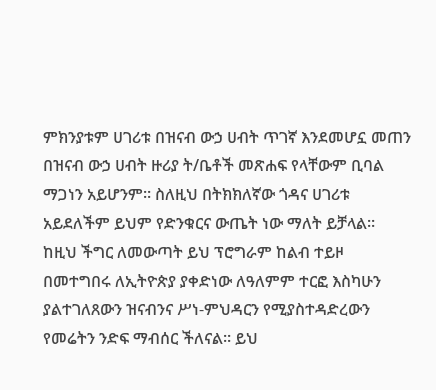ምክንያቱም ሀገሪቱ በዝናብ ውኃ ሀብት ጥገኛ እንደመሆኗ መጠን በዝናብ ውኃ ሀብት ዙሪያ ት/ቤቶች መጽሐፍ የላቸውም ቢባል ማጋነን አይሆንም። ስለዚህ በትክክለኛው ጎዳና ሀገሪቱ አይደለችም ይህም የድንቁርና ውጤት ነው ማለት ይቻላል።
ከዚህ ችግር ለመውጣት ይህ ፕሮግራም ከልብ ተይዞ በመተግበሩ ለኢትዮጵያ ያቀድነው ለዓለምም ተርፎ እስካሁን ያልተገለጸውን ዝናብንና ሥነ-ምህዳርን የሚያስተዳድረውን የመሬትን ንድፍ ማብሰር ችለናል። ይህ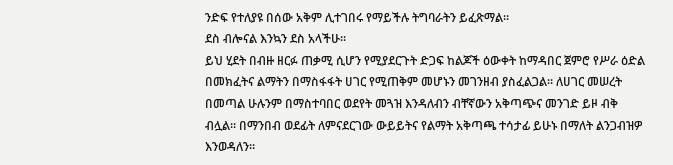ንድፍ የተለያዩ በሰው አቅም ሊተገበሩ የማይችሉ ትግባራትን ይፈጽማል።
ደስ ብሎናል እንኳን ደስ አላችሁ።
ይህ ሂደት በብዙ ዘርፉ ጠቃሚ ሲሆን የሚያደርጉት ድጋፍ ከልጆች ዕውቀት ከማዳበር ጀምሮ የሥራ ዕድል በመክፈትና ልማትን በማስፋፋት ሀገር የሚጠቅም መሆኑን መገንዘብ ያስፈልጋል። ለሀገር መሠረት በመጣል ሁሉንም በማስተባበር ወደየት መጓዝ እንዳለብን ብቸኛውን አቅጣጭና መንገድ ይዞ ብቅ ብሏል። በማንበብ ወደፊት ለምናደርገው ውይይትና የልማት አቅጣጫ ተሳታፊ ይሁኑ በማለት ልንጋብዝዎ እንወዳለን።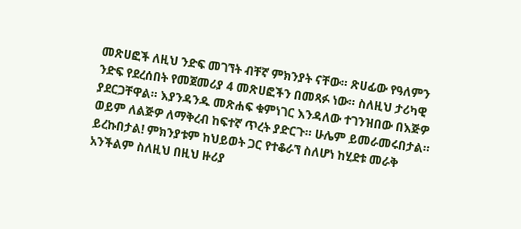መጽሀፎች ለዚህ ንድፍ መገኘት ብቸኛ ምክንያት ናቸው። ጽሀፊው የዓለምን ንድፍ የደረሰበት የመጀመሪያ 4 መጽሀፎችን በመጻፉ ነው። ስለዚህ ታሪካዊ ያደርጋቸዋል። እያንዳንዱ መጽሐፍ ቁምነገር እንዳለው ተገንዝበው በእጅዎ ወይም ለልጅዎ ለማቅረብ ከፍተኛ ጥረት ያድርጉ። ሁሌም ይመራመሩበታል። ይረኩበታል! ምክንያቱም ከህይወት ጋር የተቆራኘ ስለሆነ ከሂደቱ መራቅ አንችልም ስለዚህ በዚህ ዙሪያ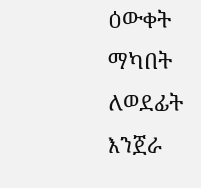ዕውቀት ማካበት ለወደፊት እንጀራ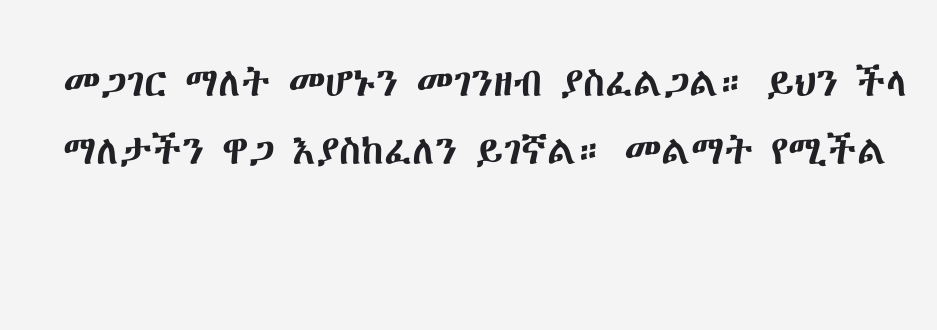መጋገር ማለት መሆኑን መገንዘብ ያስፈልጋል። ይህን ችላ ማለታችን ዋጋ እያስከፈለን ይገኛል። መልማት የሚችል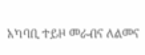አካባቢ ተይዞ መራብና ለልመና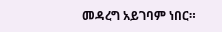መዳረግ አይገባም ነበር።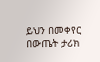ይህን በመቀየር በውጤት ታሪክ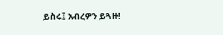ይስሩ፤ አብረዎን ይጓዙ!